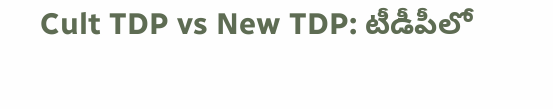Cult TDP vs New TDP: టీడీపీలో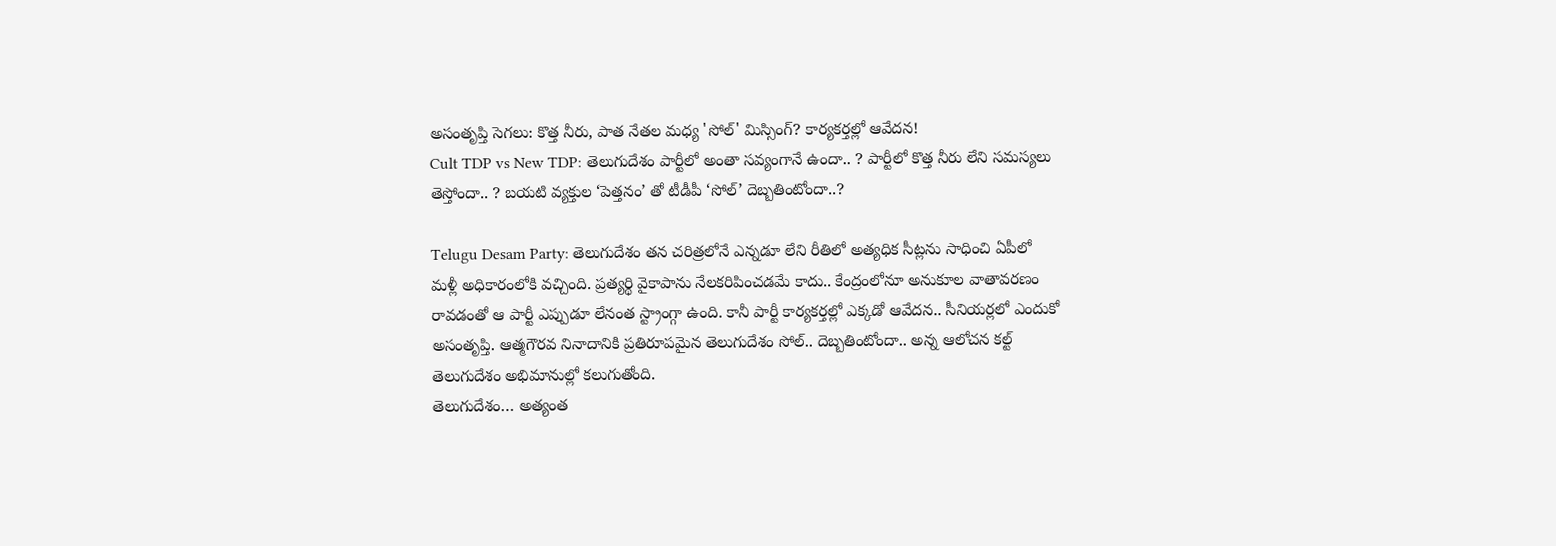అసంతృప్తి సెగలు: కొత్త నీరు, పాత నేతల మధ్య 'సోల్' మిస్సింగ్? కార్యకర్తల్లో ఆవేదన!
Cult TDP vs New TDP: తెలుగుదేశం పార్టీలో అంతా సవ్యంగానే ఉందా.. ? పార్టీలో కొత్త నీరు లేని సమస్యలు తెస్తోందా.. ? బయటి వ్యక్తుల ‘పెత్తనం’ తో టీడీపీ ‘సోల్’ దెబ్బతింటోందా..?

Telugu Desam Party: తెలుగుదేశం తన చరిత్రలోనే ఎన్నడూ లేని రీతిలో అత్యధిక సీట్లను సాధించి ఏపీలో మళ్లీ అధికారంలోకి వచ్చింది. ప్రత్యర్థి వైకాపాను నేలకరిపించడమే కాదు.. కేంద్రంలోనూ అనుకూల వాతావరణం రావడంతో ఆ పార్టీ ఎప్పుడూ లేనంత స్ట్రాంగ్గా ఉంది. కానీ పార్టీ కార్యకర్తల్లో ఎక్కడో ఆవేదన.. సీనియర్లలో ఎందుకో అసంతృప్తి. ఆత్మగౌరవ నినాదానికి ప్రతిరూపమైన తెలుగుదేశం సోల్.. దెబ్బతింటోందా.. అన్న ఆలోచన కల్ట్ తెలుగుదేశం అభిమానుల్లో కలుగుతోంది.
తెలుగుదేశం… అత్యంత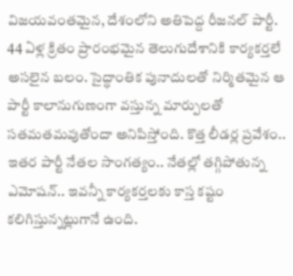విజయవంతమైన, దేశంలోని అతిపెద్ద రీజనల్ పార్టీ. 44 ఏళ్ల క్రితం ప్రారంభమైన తెలుగుదేశానికి కార్యకర్తలే అసలైన బలం. సైద్ధాంతిక పునాదులతో నిర్మితమైన ఆ పార్టీ కాలానుగుణంగా వస్తున్న మార్పులతో సతమతమవుతోందా అనిపిస్తోంది. కొత్త లీడర్ల ప్రవేశం.. ఇతర పార్టీ నేతల సాంగత్యం.. నేతల్లో తగ్గిపోతున్న ఎమోషన్.. ఇవన్నీ కార్యకర్తలకు కాస్త కష్టం కలిగిస్తున్నట్లుగానే ఉంది.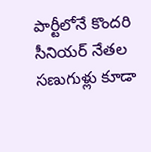పార్టీలోనే కొందరి సీనియర్ నేతల సణుగుళ్లు కూడా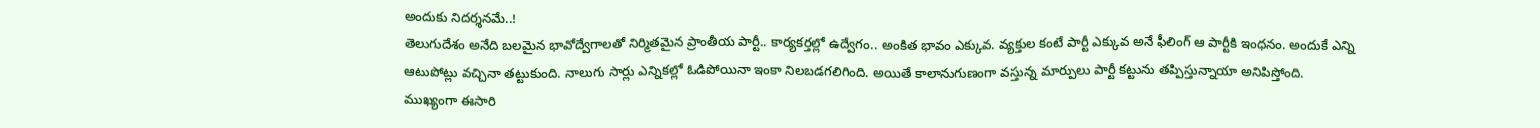అందుకు నిదర్శనమే..!
తెలుగుదేశం అనేది బలమైన భావోద్వేగాలతో నిర్మితమైన ప్రాంతీయ పార్టీ.. కార్యకర్తల్లో ఉద్వేగం.. అంకిత భావం ఎక్కువ. వ్యక్తుల కంటే పార్టీ ఎక్కువ అనే ఫీలింగ్ ఆ పార్టీకి ఇంధనం. అందుకే ఎన్ని ఆటుపోట్లు వచ్చినా తట్టుకుంది. నాలుగు సార్లు ఎన్నికల్లో ఓడిపోయినా ఇంకా నిలబడగలిగింది. అయితే కాలానుగుణంగా వస్తున్న మార్పులు పార్టీ కట్టును తప్పిస్తున్నాయా అనిపిస్తోంది. ముఖ్యంగా ఈసారి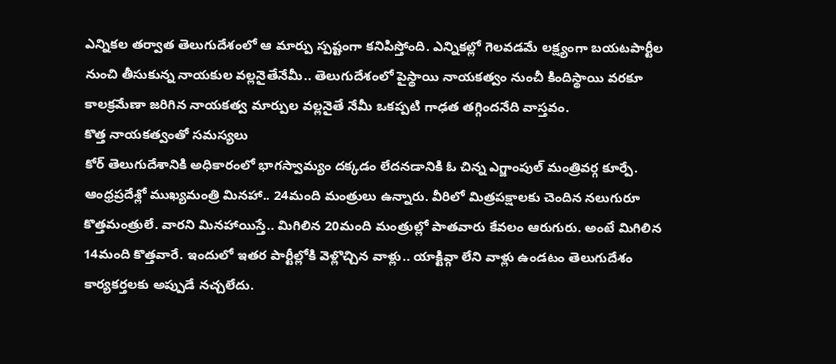ఎన్నికల తర్వాత తెలుగుదేశంలో ఆ మార్పు స్పష్టంగా కనిపిస్తోంది. ఎన్నికల్లో గెలవడమే లక్ష్యంగా బయటపార్టీల నుంచి తీసుకున్న నాయకుల వల్లనైతేనేమీ.. తెలుగుదేశంలో పైస్థాయి నాయకత్వం నుంచీ కిందిస్థాయి వరకూ కాలక్రమేణా జరిగిన నాయకత్వ మార్పుల వల్లనైతే నేమీ ఒకప్పటి గాఢత తగ్గిందనేది వాస్తవం.
కొత్త నాయకత్వంతో సమస్యలు
కోర్ తెలుగుదేశానికి అధికారంలో భాగస్వామ్యం దక్కడం లేదనడానికి ఓ చిన్న ఎగ్జాంపుల్ మంత్రివర్గ కూర్పే. ఆంధ్రప్రదేశ్లో ముఖ్యమంత్రి మినహా.. 24మంది మంత్రులు ఉన్నారు. వీరిలో మిత్రపక్షాలకు చెందిన నలుగురూ కొత్తమంత్రులే. వారని మినహాయిస్తే.. మిగిలిన 20మంది మంత్రుల్లో పాతవారు కేవలం ఆరుగురు. అంటే మిగిలిన 14మంది కొత్తవారే. ఇందులో ఇతర పార్టీల్లోకి వెళ్లొచ్చిన వాళ్లు.. యాక్టివ్గా లేని వాళ్లు ఉండటం తెలుగుదేశం కార్యకర్తలకు అప్పుడే నచ్చలేదు.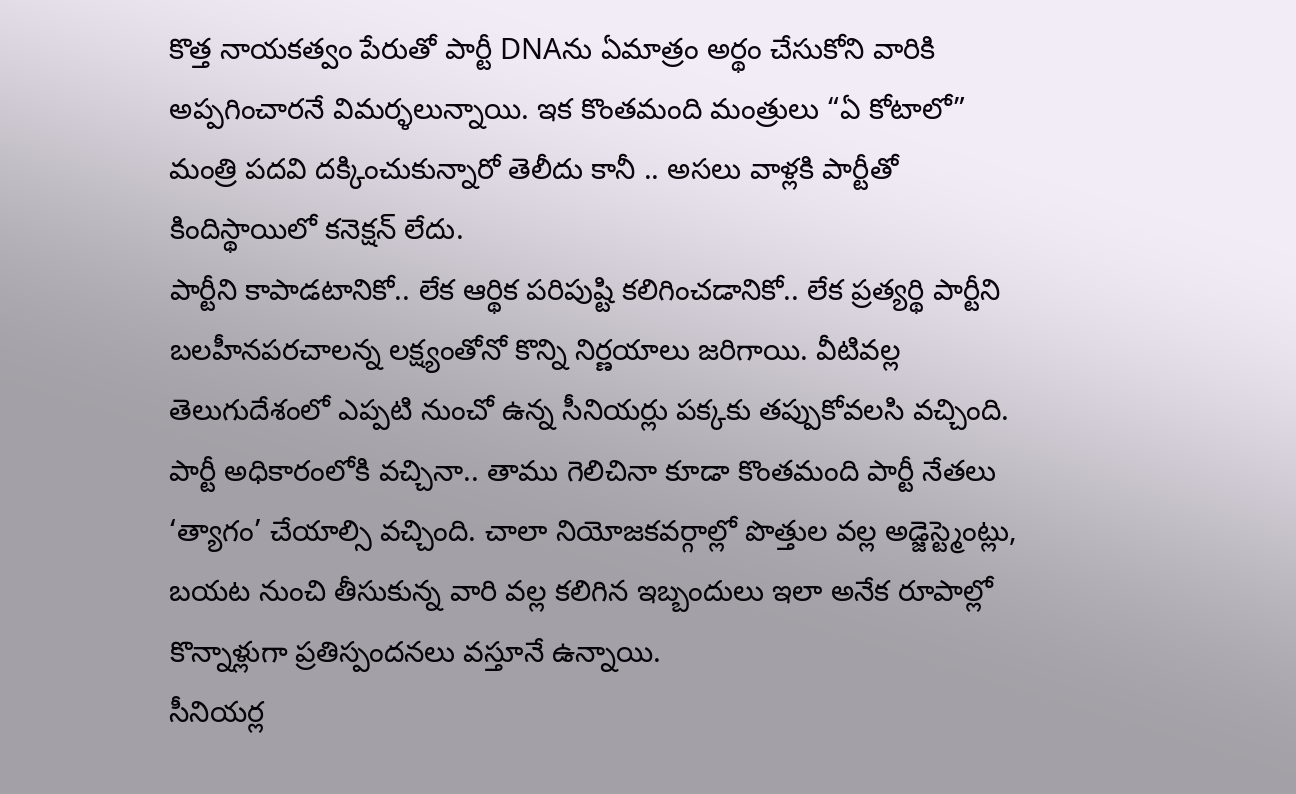కొత్త నాయకత్వం పేరుతో పార్టీ DNAను ఏమాత్రం అర్థం చేసుకోని వారికి అప్పగించారనే విమర్ళలున్నాయి. ఇక కొంతమంది మంత్రులు “ఏ కోటాలో” మంత్రి పదవి దక్కించుకున్నారో తెలీదు కానీ .. అసలు వాళ్లకి పార్టీతో కిందిస్థాయిలో కనెక్షన్ లేదు.
పార్టీని కాపాడటానికో.. లేక ఆర్థిక పరిపుష్టి కలిగించడానికో.. లేక ప్రత్యర్థి పార్టీని బలహీనపరచాలన్న లక్ష్యంతోనో కొన్ని నిర్ణయాలు జరిగాయి. వీటివల్ల తెలుగుదేశంలో ఎప్పటి నుంచో ఉన్న సీనియర్లు పక్కకు తప్పుకోవలసి వచ్చింది. పార్టీ అధికారంలోకి వచ్చినా.. తాము గెలిచినా కూడా కొంతమంది పార్టీ నేతలు ‘త్యాగం’ చేయాల్సి వచ్చింది. చాలా నియోజకవర్గాల్లో పొత్తుల వల్ల అడ్జెస్ట్మెంట్లు, బయట నుంచి తీసుకున్న వారి వల్ల కలిగిన ఇబ్బందులు ఇలా అనేక రూపాల్లో కొన్నాళ్లుగా ప్రతిస్పందనలు వస్తూనే ఉన్నాయి.
సీనియర్ల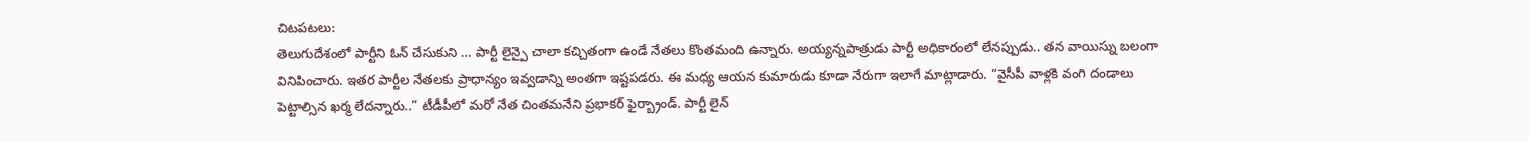చిటపటలు:
తెలుగుదేశంలో పార్టీని ఓన్ చేసుకుని … పార్టీ లైన్పై చాలా కచ్చితంగా ఉండే నేతలు కొంతమంది ఉన్నారు. అయ్యన్నపాత్రుడు పార్టీ అధికారంలో లేనప్పుడు.. తన వాయిస్ను బలంగా వినిపించారు. ఇతర పార్టీల నేతలకు ప్రాధాన్యం ఇవ్వడాన్ని అంతగా ఇష్టపడరు. ఈ మధ్య ఆయన కుమారుడు కూడా నేరుగా ఇలాగే మాట్లాడారు. “వైసీపీ వాళ్లకి వంగి దండాలు పెట్టాల్సిన ఖర్మ లేదన్నారు..” టీడీపీలో మరో నేత చింతమనేని ప్రభాకర్ ఫైర్బ్రాండ్. పార్టీ లైన్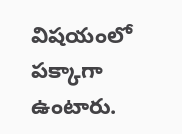విషయంలో పక్కాగా ఉంటారు.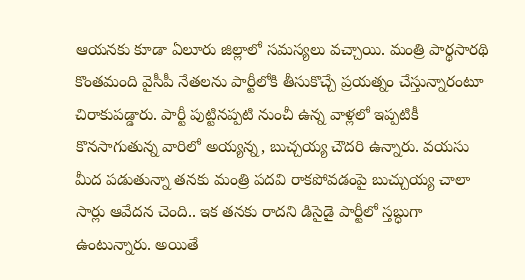ఆయనకు కూడా ఏలూరు జిల్లాలో సమస్యలు వచ్చాయి. మంత్రి పార్థసారథి కొంతమంది వైసీపీ నేతలను పార్టీలోకి తీసుకొచ్చే ప్రయత్నం చేస్తున్నారంటూ చిరాకుపడ్డారు. పార్టీ పుట్టినప్పటి నుంచీ ఉన్న వాళ్లలో ఇప్పటికీ కొనసాగుతున్న వారిలో అయ్యన్న, బుచ్చయ్య చౌదరి ఉన్నారు. వయసు మీద పడుతున్నా తనకు మంత్రి పదవి రాకపోవడంపై బుచ్చుయ్య చాలా సార్లు ఆవేదన చెంది.. ఇక తనకు రాదని డిసైడై పార్టీలో స్తబ్ధుగా ఉంటున్నారు. అయితే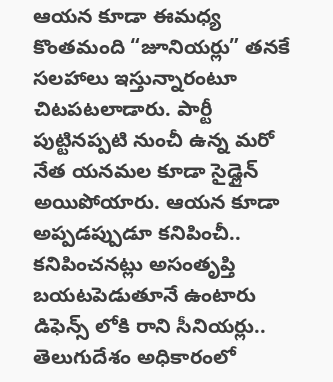ఆయన కూడా ఈమధ్య కొంతమంది “జూనియర్లు” తనకే సలహాలు ఇస్తున్నారంటూ చిటపటలాడారు. పార్టీ పుట్టినప్పటి నుంచీ ఉన్న మరో నేత యనమల కూడా సైడ్లైన్ అయిపోయారు. ఆయన కూడా అప్పడప్పుడూ కనిపించీ.. కనిపించనట్లు అసంతృప్తి బయటపెడుతూనే ఉంటారు
డిఫెన్స్ లోకి రాని సీనియర్లు..
తెలుగుదేశం అధికారంలో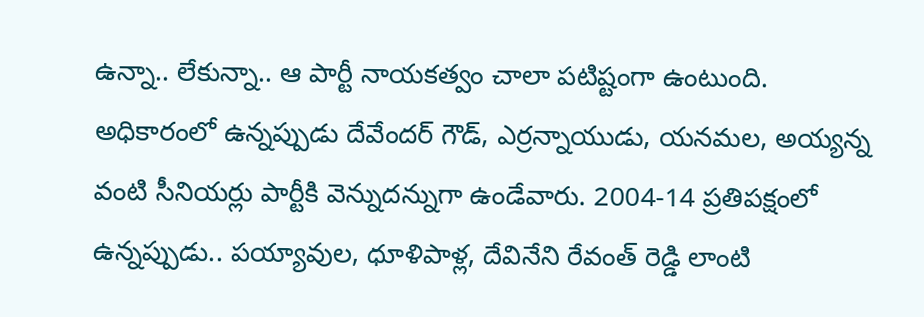ఉన్నా.. లేకున్నా.. ఆ పార్టీ నాయకత్వం చాలా పటిష్టంగా ఉంటుంది. అధికారంలో ఉన్నప్పుడు దేవేందర్ గౌడ్, ఎర్రన్నాయుడు, యనమల, అయ్యన్న వంటి సీనియర్లు పార్టీకి వెన్నుదన్నుగా ఉండేవారు. 2004-14 ప్రతిపక్షంలో ఉన్నప్పుడు.. పయ్యావుల, ధూళిపాళ్ల, దేవినేని రేవంత్ రెడ్డి లాంటి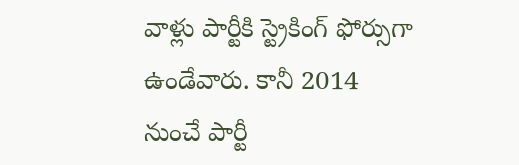వాళ్లు పార్టీకి స్ట్రెకింగ్ ఫోర్సుగా ఉండేవారు. కానీ 2014 నుంచే పార్టీ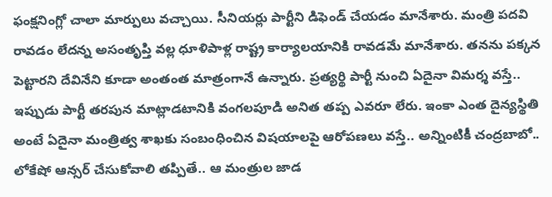ఫంక్షనింగ్లో చాలా మార్పులు వచ్చాయి. సీనియర్లు పార్టీని డిఫెండ్ చేయడం మానేశారు. మంత్రి పదవి రావడం లేదన్న అసంతృప్తి వల్ల ధూళిపాళ్ల రాష్ట్ర కార్యాలయానికి రావడమే మానేశారు. తనను పక్కన పెట్టారని దేవినేని కూడా అంతంత మాత్రంగానే ఉన్నారు. ప్రత్యర్థి పార్టీ నుంచి ఏదైనా విమర్శ వస్తే.. ఇప్పుడు పార్టీ తరపున మాట్లాడటానికి వంగలపూడి అనిత తప్ప ఎవరూ లేరు. ఇంకా ఎంత దైన్యస్థితి అంటే ఏదైనా మంత్రిత్వ శాఖకు సంబంధించిన విషయాలపై ఆరోపణలు వస్తే.. అన్నింటికీ చంద్రబాబో.. లోకేషో ఆన్సర్ చేసుకోవాలి తప్పితే.. ఆ మంత్రుల జాడ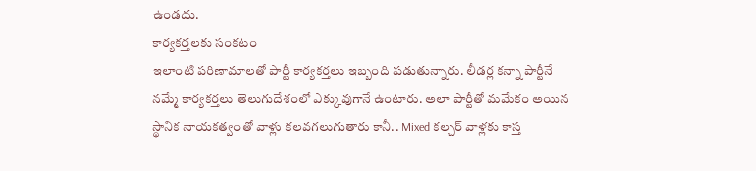ఉండదు.
కార్యకర్తలకు సంకటం
ఇలాంటి పరిణామాలతో పార్టీ కార్యకర్తలు ఇబ్బంది పడుతున్నారు. లీడర్ల కన్నా పార్టీనే నమ్మే కార్యకర్తలు తెలుగుదేశంలో ఎక్కువుగానే ఉంటారు. అలా పార్టీతో మమేకం అయిన స్థానిక నాయకత్వంతో వాళ్లు కలవగలుగుతారు కానీ.. Mixed కల్చర్ వాళ్లకు కాస్త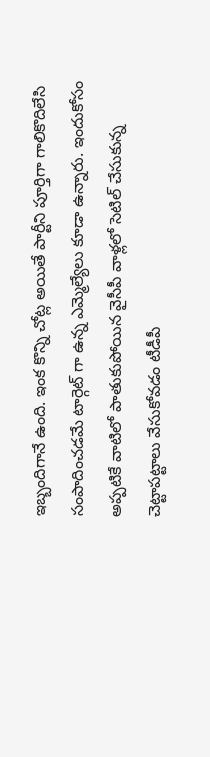ఇబ్బందిగానే ఉంది. ఇంక కొన్ని చోట్ల అయితే పార్టీని పూర్తిగా గాలికొదిలేసి సంపాదించడమే టార్గెట్ గా ఉన్న ఎమ్మెల్యేలు కూడా ఉన్నారు. ఇందుకోసం అప్పటికే వాటిలో పాతుకుపోయిన వైసీపీ వాళ్లలో సెటిల్ చేసుకున్న చెట్టాపట్టాలు వేసుకోవడం టీడీపీ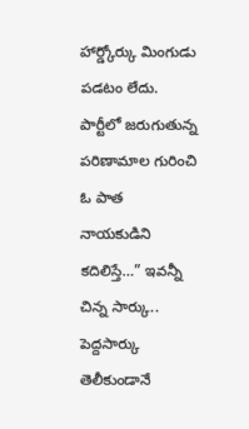హార్డ్కోర్కు మింగుడు పడటం లేదు. పార్టీలో జరుగుతున్న పరిణామాల గురించి ఓ పాత నాయకుడిని కదిలిస్తే…” ఇవన్నీ చిన్న సార్కు.. పెద్దసార్కు తెలీకుండానే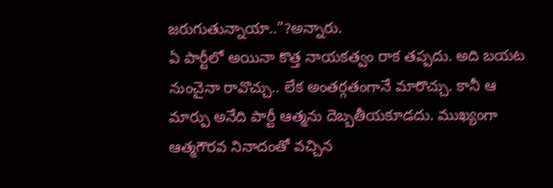జరుగుతున్నాయా..”?అన్నారు.
ఏ పార్టీలో అయినా కొత్త నాయకత్వం రాక తప్పదు. అది బయట నుంచైనా రావొచ్చు.. లేక అంతర్గతంగానే మారొచ్చు. కానీ ఆ మార్పు అనేది పార్టీ ఆత్మను దెబ్బతీయకూడదు. ముఖ్యంగా ఆత్మగౌరవ నినాదంతో వచ్చిన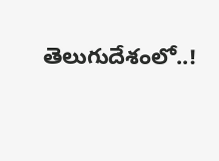తెలుగుదేశంలో..!